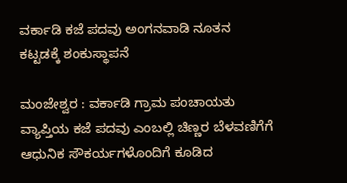ವರ್ಕಾಡಿ ಕಜೆ ಪದವು ಅಂಗನವಾಡಿ ನೂತನ ಕಟ್ಟಡಕ್ಕೆ ಶಂಕುಸ್ಥಾಪನೆ

ಮಂಜೇಶ್ವರ : ವರ್ಕಾಡಿ ಗ್ರಾಮ ಪಂಚಾಯತು ವ್ಯಾಪ್ತಿಯ ಕಜೆ ಪದವು ಎಂಬಲ್ಲಿ ಚಿಣ್ಣರ ಬೆಳವಣಿಗೆಗೆ ಆಧುನಿಕ ಸೌಕರ್ಯಗಳೊಂದಿಗೆ ಕೂಡಿದ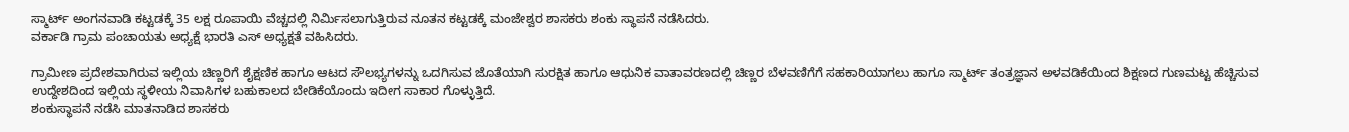ಸ್ಮಾರ್ಟ್ ಅಂಗನವಾಡಿ ಕಟ್ಟಡಕ್ಕೆ 35 ಲಕ್ಷ ರೂಪಾಯಿ ವೆಚ್ಚದಲ್ಲಿ ನಿರ್ಮಿಸಲಾಗುತ್ತಿರುವ ನೂತನ ಕಟ್ಟಡಕ್ಕೆ ಮಂಜೇಶ್ವರ ಶಾಸಕರು ಶಂಕು ಸ್ಥಾಪನೆ ನಡೆಸಿದರು.
ವರ್ಕಾಡಿ ಗ್ರಾಮ ಪಂಚಾಯತು ಅಧ್ಯಕ್ಷೆ ಭಾರತಿ ಎಸ್ ಅಧ್ಯಕ್ಷತೆ ವಹಿಸಿದರು.

ಗ್ರಾಮೀಣ ಪ್ರದೇಶವಾಗಿರುವ ಇಲ್ಲಿಯ ಚಿಣ್ಣರಿಗೆ ಶೈಕ್ಷಣಿಕ ಹಾಗೂ ಆಟದ ಸೌಲಭ್ಯಗಳನ್ನು ಒದಗಿಸುವ ಜೊತೆಯಾಗಿ ಸುರಕ್ಷಿತ ಹಾಗೂ ಆಧುನಿಕ ವಾತಾವರಣದಲ್ಲಿ ಚಿಣ್ಣರ ಬೆಳವಣಿಗೆಗೆ ಸಹಕಾರಿಯಾಗಲು ಹಾಗೂ ಸ್ಮಾರ್ಟ್ ತಂತ್ರಜ್ಞಾನ ಅಳವಡಿಕೆಯಿಂದ ಶಿಕ್ಷಣದ ಗುಣಮಟ್ಟ ಹೆಚ್ಚಿಸುವ ಉದ್ದೇಶದಿಂದ ಇಲ್ಲಿಯ ಸ್ಥಳೀಯ ನಿವಾಸಿಗಳ ಬಹುಕಾಲದ ಬೇಡಿಕೆಯೊಂದು ಇದೀಗ ಸಾಕಾರ ಗೊಳ್ಳುತ್ತಿದೆ.
ಶಂಕುಸ್ಥಾಪನೆ ನಡೆಸಿ ಮಾತನಾಡಿದ ಶಾಸಕರು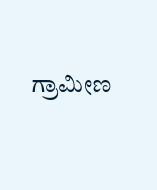ಗ್ರಾಮೀಣ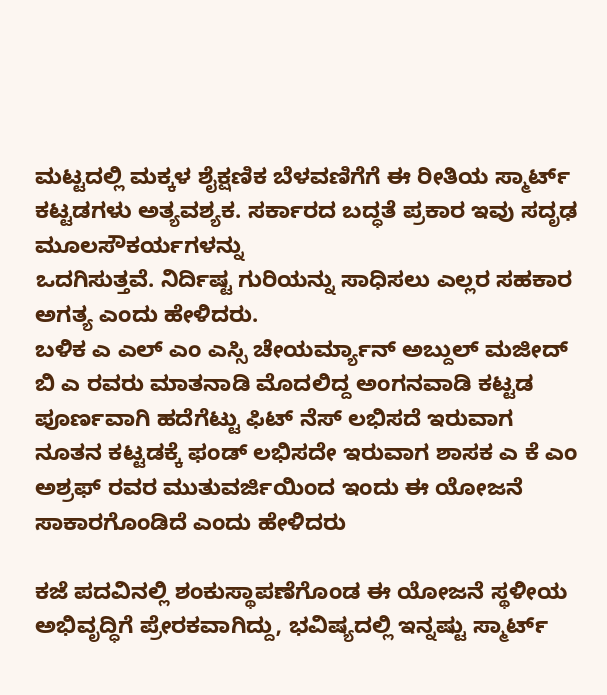ಮಟ್ಟದಲ್ಲಿ ಮಕ್ಕಳ ಶೈಕ್ಷಣಿಕ ಬೆಳವಣಿಗೆಗೆ ಈ ರೀತಿಯ ಸ್ಮಾರ್ಟ್ ಕಟ್ಟಡಗಳು ಅತ್ಯವಶ್ಯಕ. ಸರ್ಕಾರದ ಬದ್ಧತೆ ಪ್ರಕಾರ ಇವು ಸದೃಢ ಮೂಲಸೌಕರ್ಯಗಳನ್ನು
ಒದಗಿಸುತ್ತವೆ. ನಿರ್ದಿಷ್ಟ ಗುರಿಯನ್ನು ಸಾಧಿಸಲು ಎಲ್ಲರ ಸಹಕಾರ ಅಗತ್ಯ ಎಂದು ಹೇಳಿದರು.
ಬಳಿಕ ಎ ಎಲ್ ಎಂ ಎಸ್ಸಿ ಚೇಯರ್ಮ್ಯಾನ್ ಅಬ್ದುಲ್ ಮಜೀದ್ ಬಿ ಎ ರವರು ಮಾತನಾಡಿ ಮೊದಲಿದ್ದ ಅಂಗನವಾಡಿ ಕಟ್ಟಡ ಪೂರ್ಣವಾಗಿ ಹದೆಗೆಟ್ಟು ಫಿಟ್ ನೆಸ್ ಲಭಿಸದೆ ಇರುವಾಗ ನೂತನ ಕಟ್ಟಡಕ್ಕೆ ಫಂಡ್ ಲಭಿಸದೇ ಇರುವಾಗ ಶಾಸಕ ಎ ಕೆ ಎಂ ಅಶ್ರಫ್ ರವರ ಮುತುವರ್ಜಿಯಿಂದ ಇಂದು ಈ ಯೋಜನೆ ಸಾಕಾರಗೊಂಡಿದೆ ಎಂದು ಹೇಳಿದರು

ಕಜೆ ಪದವಿನಲ್ಲಿ ಶಂಕುಸ್ಥಾಪಣೆಗೊಂಡ ಈ ಯೋಜನೆ ಸ್ಥಳೀಯ ಅಭಿವೃದ್ಧಿಗೆ ಪ್ರೇರಕವಾಗಿದ್ದು, ಭವಿಷ್ಯದಲ್ಲಿ ಇನ್ನಷ್ಟು ಸ್ಮಾರ್ಟ್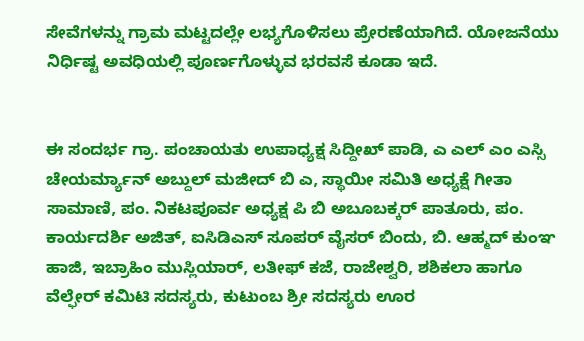ಸೇವೆಗಳನ್ನು ಗ್ರಾಮ ಮಟ್ಟದಲ್ಲೇ ಲಭ್ಯಗೊಳಿಸಲು ಪ್ರೇರಣೆಯಾಗಿದೆ. ಯೋಜನೆಯು ನಿರ್ಧಿಷ್ಟ ಅವಧಿಯಲ್ಲಿ ಪೂರ್ಣಗೊಳ್ಳುವ ಭರವಸೆ ಕೂಡಾ ಇದೆ.


ಈ ಸಂದರ್ಭ ಗ್ರಾ. ಪಂಚಾಯತು ಉಪಾಧ್ಯಕ್ಷ ಸಿದ್ದೀಖ್ ಪಾಡಿ, ಎ ಎಲ್ ಎಂ ಎಸ್ಸಿ ಚೇಯರ್ಮ್ಯಾನ್ ಅಬ್ದುಲ್ ಮಜೀದ್ ಬಿ ಎ, ಸ್ಥಾಯೀ ಸಮಿತಿ ಅಧ್ಯಕ್ಷೆ ಗೀತಾ ಸಾಮಾಣಿ, ಪಂ. ನಿಕಟಪೂರ್ವ ಅಧ್ಯಕ್ಷ ಪಿ ಬಿ ಅಬೂಬಕ್ಕರ್ ಪಾತೂರು, ಪಂ. ಕಾರ್ಯದರ್ಶಿ ಅಜಿತ್, ಐಸಿಡಿಎಸ್ ಸೂಪರ್ ವೈಸರ್ ಬಿಂದು, ಬಿ. ಆಹ್ಮದ್ ಕುಂಞ ಹಾಜಿ, ಇಬ್ರಾಹಿಂ ಮುಸ್ಲಿಯಾರ್, ಲತೀಫ್ ಕಜೆ, ರಾಜೇಶ್ವರಿ, ಶಶಿಕಲಾ ಹಾಗೂ ವೆಲ್ಫೇರ್ ಕಮಿಟಿ ಸದಸ್ಯರು, ಕುಟುಂಬ ಶ್ರೀ ಸದಸ್ಯರು ಊರ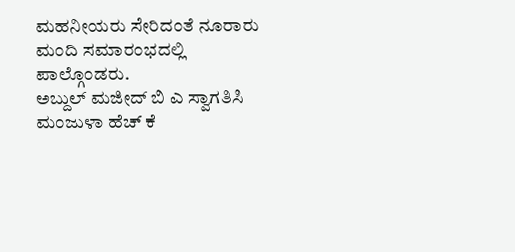ಮಹನೀಯರು ಸೇರಿದಂತೆ ನೂರಾರು ಮಂದಿ ಸಮಾರಂಭದಲ್ಲಿ ಪಾಲ್ಗೊಂಡರು.
ಅಬ್ದುಲ್ ಮಜೀದ್ ಬಿ ಎ ಸ್ವಾಗತಿಸಿ ಮಂಜುಳಾ ಹೆಚ್ ಕೆ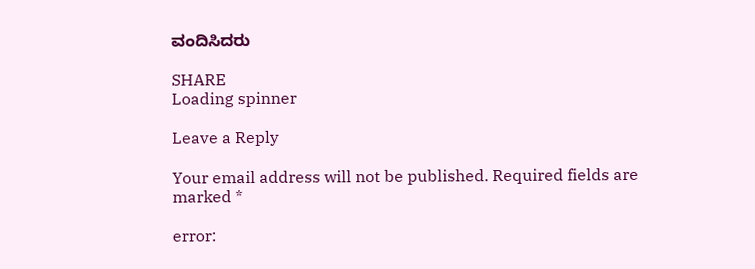ವಂದಿಸಿದರು

SHARE
Loading spinner

Leave a Reply

Your email address will not be published. Required fields are marked *

error: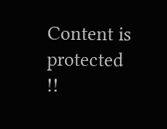Content is protected !!